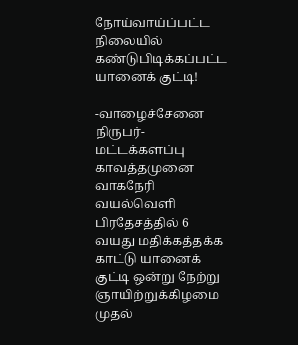நோய்வாய்ப்பட்ட நிலையில் கண்டுபிடிக்கப்பட்ட யானைக் குட்டி!

-வாழைச்சேனை நிருபர்- மட்டக்களப்பு காவத்தமுனை வாகநேரி வயல்வெளி பிரதேசத்தில் 6 வயது மதிக்கத்தக்க காட்டு யானைக் குட்டி ஒன்று நேற்று ஞாயிற்றுக்கிழமை முதல்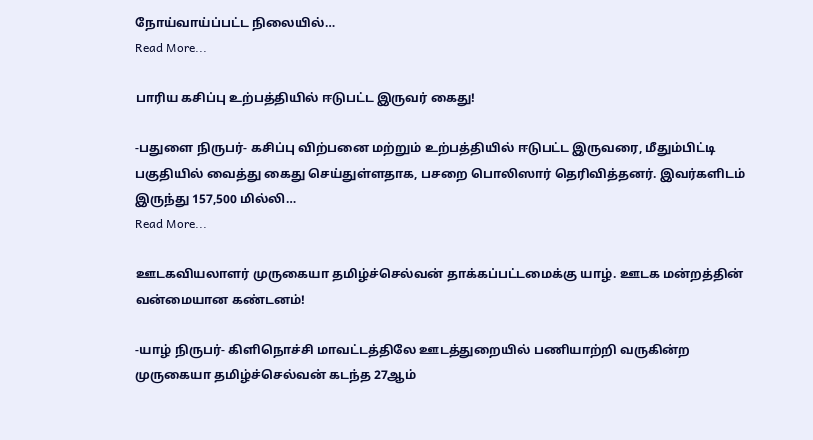நோய்வாய்ப்பட்ட நிலையில்…
Read More...

பாரிய கசிப்பு உற்பத்தியில் ஈடுபட்ட இருவர் கைது!

-பதுளை நிருபர்- கசிப்பு விற்பனை மற்றும் உற்பத்தியில் ஈடுபட்ட இருவரை, மீதும்பிட்டி பகுதியில் வைத்து கைது செய்துள்ளதாக, பசறை பொலிஸார் தெரிவித்தனர். இவர்களிடம் இருந்து 157,500 மில்லி…
Read More...

ஊடகவியலாளர் முருகையா தமிழ்ச்செல்வன் தாக்கப்பட்டமைக்கு யாழ். ஊடக மன்றத்தின் வன்மையான கண்டனம்!

-யாழ் நிருபர்- கிளிநொச்சி மாவட்டத்திலே ஊடத்துறையில் பணியாற்றி வருகின்ற முருகையா தமிழ்ச்செல்வன் கடந்த 27ஆம்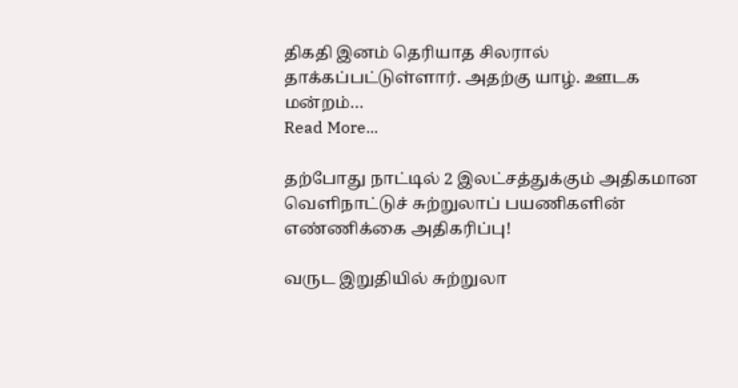திகதி இனம் தெரியாத சிலரால் தாக்கப்பட்டுள்ளார். அதற்கு யாழ். ஊடக மன்றம்…
Read More...

தற்போது நாட்டில் 2 இலட்சத்துக்கும் அதிகமான வெளிநாட்டுச் சுற்றுலாப் பயணிகளின் எண்ணிக்கை அதிகரிப்பு!

வருட இறுதியில் சுற்றுலா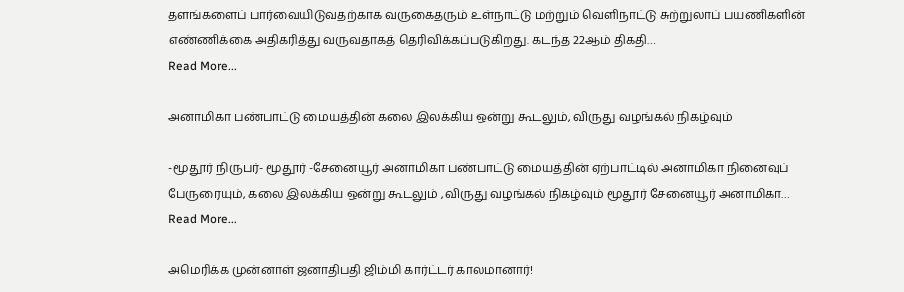தளங்களைப் பார்வையிடுவதற்காக வருகைதரும் உள்நாட்டு மற்றும் வெளிநாட்டு சுற்றுலாப் பயணிகளின் எண்ணிக்கை அதிகரித்து வருவதாகத் தெரிவிக்கப்படுகிறது. கடந்த 22ஆம் திகதி…
Read More...

அனாமிகா பண்பாட்டு மையத்தின் கலை இலக்கிய ஒன்று கூடலும், விருது வழங்கல் நிகழ்வும்

-மூதூர் நிருபர்- மூதூர் -சேனையூர் அனாமிகா பண்பாட்டு மையத்தின் ஏற்பாட்டில் அனாமிகா நினைவுப் பேருரையும், கலை இலக்கிய ஒன்று கூடலும் ,விருது வழங்கல் நிகழ்வும் மூதூர் சேனையூர் அனாமிகா…
Read More...

அமெரிக்க முன்னாள் ஜனாதிபதி ஜிம்மி கார்ட்டர் காலமானார்!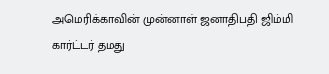அமெரிக்காவின் முன்னாள் ஜனாதிபதி ஜிம்மி கார்ட்டர் தமது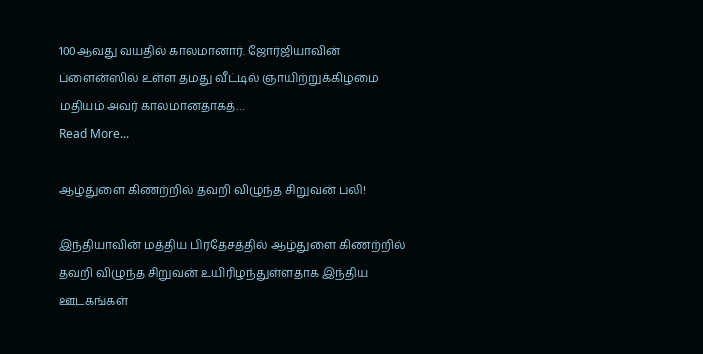100ஆவது வயதில் காலமானார். ஜோர்ஜியாவின் ப்ளைன்ஸில் உள்ள தமது வீட்டில் ஞாயிற்றுக்கிழமை மதியம் அவர் காலமானதாகத்…
Read More...

ஆழ்துளை கிணற்றில் தவறி விழுந்த சிறுவன் பலி!

இந்தியாவின் மத்திய பிரதேசத்தில் ஆழ்துளை கிணற்றில் தவறி விழுந்த சிறுவன் உயிரிழந்துள்ளதாக இந்திய ஊடகங்கள்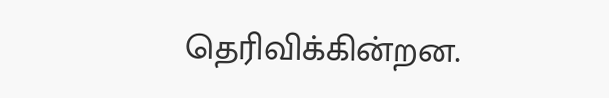தெரிவிக்கின்றன.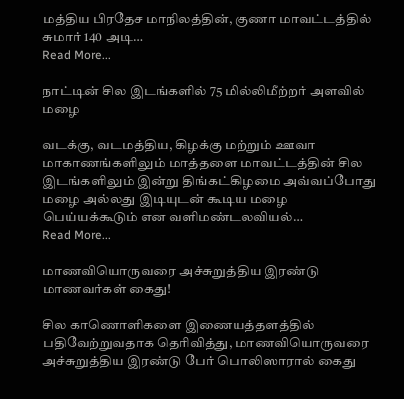மத்திய பிரதேச மாநிலத்தின், குணா மாவட்டத்தில் சுமார் 140 அடி…
Read More...

நாட்டின் சில இடங்களில் 75 மில்லிமீற்றர் அளவில் மழை

வடக்கு, வடமத்திய, கிழக்கு மற்றும் ஊவா மாகாணங்களிலும் மாத்தளை மாவட்டத்தின் சில இடங்களிலும் இன்று திங்கட்கிழமை அவ்வப்போது மழை அல்லது இடியுடன் கூடிய மழை பெய்யக்கூடும் என வளிமண்டலவியல்…
Read More...

மாணவியொருவரை அச்சுறுத்திய இரண்டு மாணவர்கள் கைது!

சில காணொளிகளை இணையத்தளத்தில் பதிவேற்றுவதாக தெரிவித்து, மாணவியொருவரை அச்சுறுத்திய இரண்டு பேர் பொலிஸாரால் கைது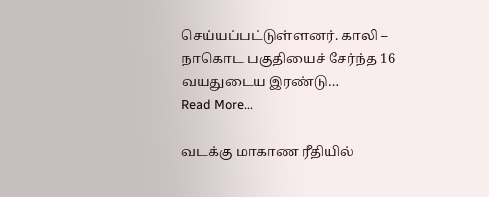செய்யப்பட்டுள்ளனர். காலி – நாகொட பகுதியைச் சேர்ந்த 16 வயதுடைய இரண்டு…
Read More...

வடக்கு மாகாண ரீதியில்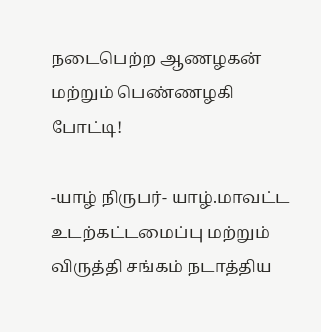நடைபெற்ற ஆணழகன் மற்றும் பெண்ணழகி போட்டி!

-யாழ் நிருபர்- யாழ்.மாவட்ட உடற்கட்டமைப்பு மற்றும் விருத்தி சங்கம் நடாத்திய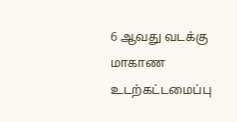6 ஆவது வடக்கு மாகாண உடற்கட்டமைப்பு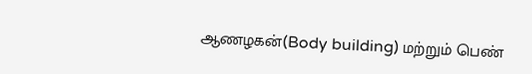ஆணழகன்(Body building) மற்றும் பெண்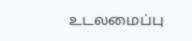உடலமைப்பு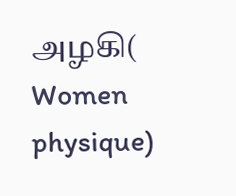அழகி( Women physique)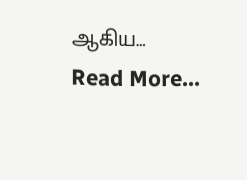ஆகிய…
Read More...